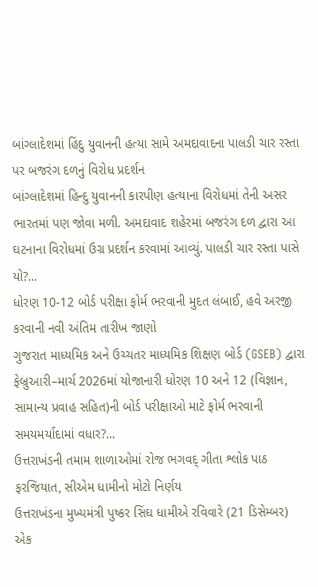બાંગ્લાદેશમાં હિંદુ યુવાનની હત્યા સામે અમદાવાદના પાલડી ચાર રસ્તા પર બજરંગ દળનું વિરોધ પ્રદર્શન
બાંગ્લાદેશમાં હિન્દુ યુવાનની કારપીણ હત્યાના વિરોધમાં તેની અસર ભારતમાં પણ જોવા મળી. અમદાવાદ શહેરમાં બજરંગ દળ દ્વારા આ ઘટનાના વિરોધમાં ઉગ્ર પ્રદર્શન કરવામાં આવ્યું. પાલડી ચાર રસ્તા પાસે યો?...
ધોરણ 10-12 બોર્ડ પરીક્ષા ફોર્મ ભરવાની મુદત લંબાઈ, હવે અરજી કરવાની નવી અંતિમ તારીખ જાણો
ગુજરાત માધ્યમિક અને ઉચ્ચતર માધ્યમિક શિક્ષણ બોર્ડ (GSEB) દ્વારા ફેબ્રુઆરી–માર્ચ 2026માં યોજાનારી ધોરણ 10 અને 12 (વિજ્ઞાન, સામાન્ય પ્રવાહ સહિત)ની બોર્ડ પરીક્ષાઓ માટે ફોર્મ ભરવાની સમયમર્યાદામાં વધાર?...
ઉત્તરાખંડની તમામ શાળાઓમાં રોજ ભગવદ્ ગીતા શ્લોક પાઠ ફરજિયાત, સીએમ ધામીનો મોટો નિર્ણય
ઉત્તરાખંડના મુખ્યમંત્રી પુષ્કર સિંઘ ધામીએ રવિવારે (21 ડિસેમ્બર) એક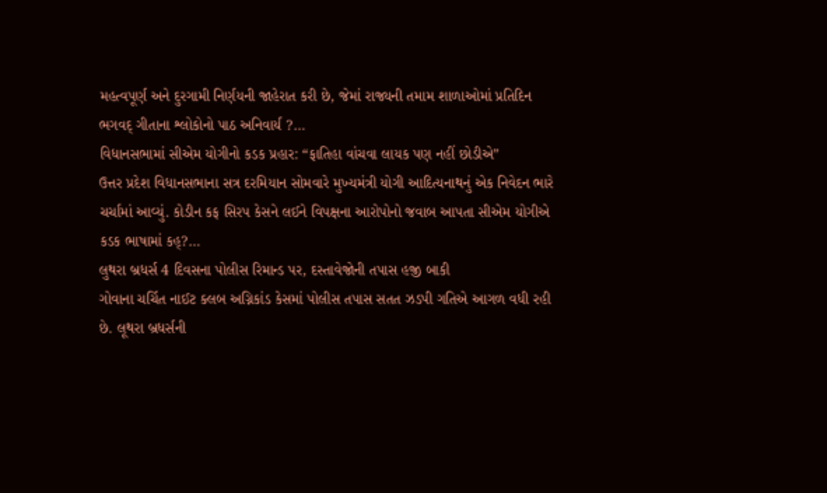મહત્વપૂર્ણ અને દુરગામી નિર્ણયની જાહેરાત કરી છે, જેમાં રાજ્યની તમામ શાળાઓમાં પ્રતિદિન ભગવદ્ ગીતાના શ્લોકોનો પાઠ અનિવાર્ય ?...
વિધાનસભામાં સીએમ યોગીનો કડક પ્રહાર: “ફાતિહા વાંચવા લાયક પણ નહીં છોડીએ”
ઉત્તર પ્રદેશ વિધાનસભાના સત્ર દરમિયાન સોમવારે મુખ્યમંત્રી યોગી આદિત્યનાથનું એક નિવેદન ભારે ચર્ચામાં આવ્યું. કોડીન કફ સિરપ કેસને લઈને વિપક્ષના આરોપોનો જવાબ આપતા સીએમ યોગીએ કડક ભાષામાં કહ્?...
લુથરા બ્રધર્સ 4 દિવસના પોલીસ રિમાન્ડ પર, દસ્તાવેજોની તપાસ હજી બાકી
ગોવાના ચર્ચિત નાઈટ ક્લબ અગ્નિકાંડ કેસમાં પોલીસ તપાસ સતત ઝડપી ગતિએ આગળ વધી રહી છે. લૂથરા બ્રધર્સની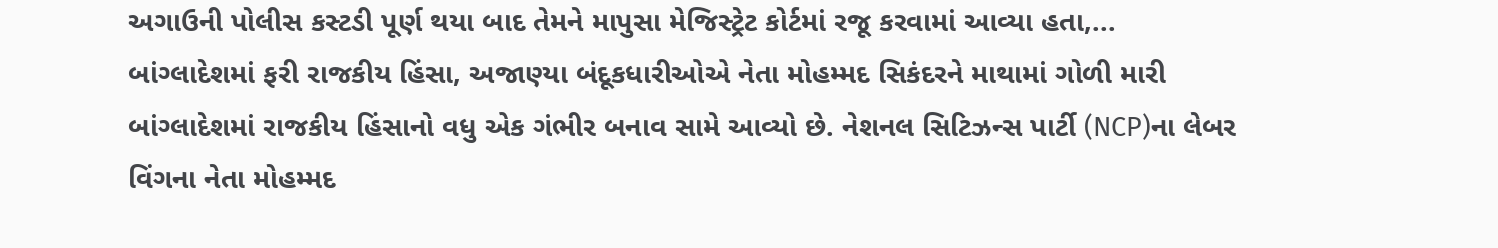અગાઉની પોલીસ કસ્ટડી પૂર્ણ થયા બાદ તેમને માપુસા મેજિસ્ટ્રેટ કોર્ટમાં રજૂ કરવામાં આવ્યા હતા,...
બાંગ્લાદેશમાં ફરી રાજકીય હિંસા, અજાણ્યા બંદૂકધારીઓએ નેતા મોહમ્મદ સિકંદરને માથામાં ગોળી મારી
બાંગ્લાદેશમાં રાજકીય હિંસાનો વધુ એક ગંભીર બનાવ સામે આવ્યો છે. નેશનલ સિટિઝન્સ પાર્ટી (NCP)ના લેબર વિંગના નેતા મોહમ્મદ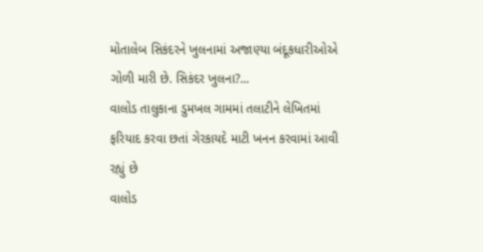મોતાલેબ સિકંદરને ખુલનામાં અજાણ્યા બંદૂકધારીઓએ ગોળી મારી છે. સિકંદર ખુલના?...
વાલોડ તાલુકાના ડુમખલ ગામમાં તલાટીને લેખિતમાં ફરિયાદ કરવા છતાં ગેરકાયદે માટી ખનન કરવામાં આવી રહ્યું છે
વાલોડ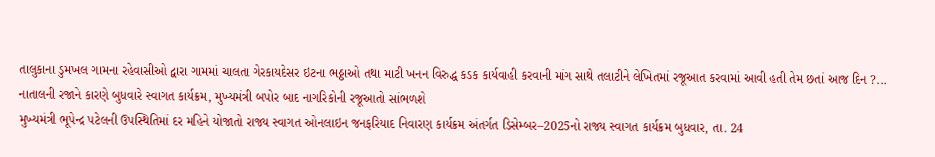તાલુકાના ડુમખલ ગામના રહેવાસીઓ દ્વારા ગામમાં ચાલતા ગેરકાયદેસર ઇટના ભઠ્ઠાઓ તથા માટી ખનન વિરુદ્ધ કડક કાર્યવાહી કરવાની માંગ સાથે તલાટીને લેખિતમાં રજૂઆત કરવામાં આવી હતી તેમ છતાં આજ દિન ?...
નાતાલની રજાને કારણે બુધવારે સ્વાગત કાર્યક્રમ, મુખ્યમંત્રી બપોર બાદ નાગરિકોની રજૂઆતો સાંભળશે
મુખ્યમંત્રી ભૂપેન્દ્ર પટેલની ઉપસ્થિતિમાં દર મહિને યોજાતો રાજ્ય સ્વાગત ઓનલાઇન જનફરિયાદ નિવારણ કાર્યક્રમ અંતર્ગત ડિસેમ્બર–2025નો રાજ્ય સ્વાગત કાર્યક્રમ બુધવાર, તા. 24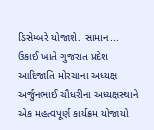ડિસેમ્બરે યોજાશે. સામાન...
ઉકાઈ ખાતે ગુજરાત પ્રદેશ આદિજાતિ મોરચાના અધ્યક્ષ અર્જુનભાઈ ચૌધરીના અધ્યક્ષસ્થાને એક મહત્વપૂર્ણ કાર્યક્રમ યોજાયો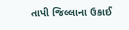તાપી જિલ્લાના ઉકાઈ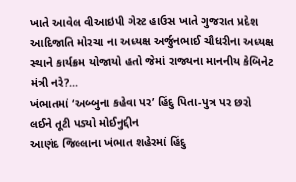ખાતે આવેલ વીઆઇપી ગેસ્ટ હાઉસ ખાતે ગુજરાત પ્રદેશ આદિજાતિ મોરચા ના અધ્યક્ષ અર્જુનભાઈ ચૌધરીના અધ્યક્ષ સ્થાને કાર્યક્રમ યોજાયો હતો જેમાં રાજ્યના માનનીય કેબિનેટ મંત્રી નરે?...
ખંભાતમાં ‘અબ્બુના કહેવા પર’ હિંદુ પિતા-પુત્ર પર છરો લઈને તૂટી પડ્યો મોઈનુદ્દીન
આણંદ જિલ્લાના ખંભાત શહેરમાં હિંદુ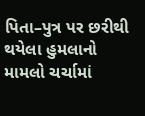પિતા–પુત્ર પર છરીથી થયેલા હુમલાનો મામલો ચર્ચામાં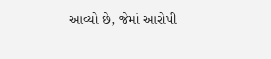આવ્યો છે, જેમાં આરોપી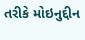તરીકે મોઇનુદ્દીન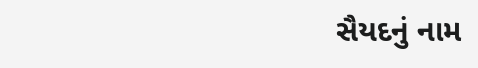સૈયદનું નામ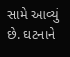સામે આવ્યું છે. ઘટનાને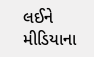લઈને મીડિયાના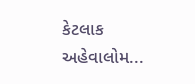કેટલાક અહેવાલોમ...